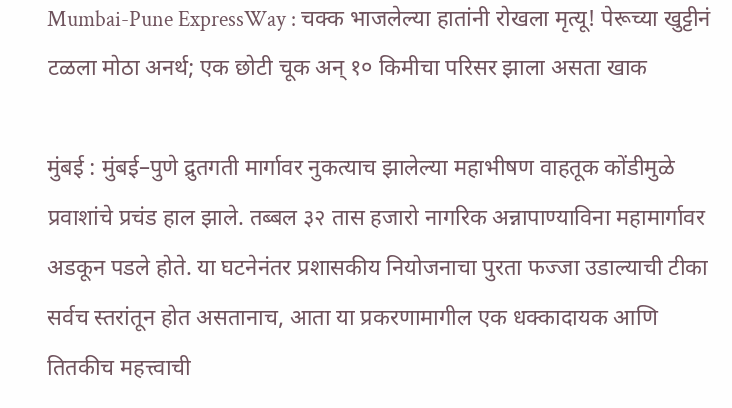Mumbai-Pune ExpressWay : चक्क भाजलेल्या हातांनी रोखला मृत्यू! पेरूच्या खुट्टीनं टळला मोठा अनर्थ; एक छोटी चूक अन् १० किमीचा परिसर झाला असता खाक

मुंबई : मुंबई–पुणे द्रुतगती मार्गावर नुकत्याच झालेल्या महाभीषण वाहतूक कोंडीमुळे प्रवाशांचे प्रचंड हाल झाले. तब्बल ३२ तास हजारो नागरिक अन्नापाण्याविना महामार्गावर अडकून पडले होते. या घटनेनंतर प्रशासकीय नियोजनाचा पुरता फज्जा उडाल्याची टीका सर्वच स्तरांतून होत असतानाच, आता या प्रकरणामागील एक धक्कादायक आणि तितकीच महत्त्वाची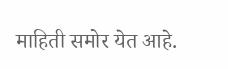माहिती समोर येत आहे.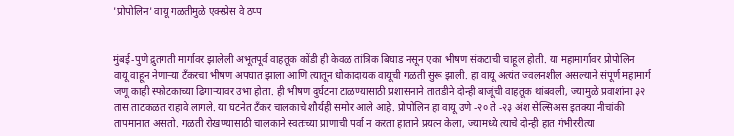'प्रोपोलिन' वायू गळतीमुळे एक्स्प्रेस वे ठप्प


मुंबई-पुणे द्रुतगती मार्गावर झालेली अभूतपूर्व वाहतूक कोंडी ही केवळ तांत्रिक बिघाड नसून एका भीषण संकटाची चाहूल होती. या महामार्गावर प्रोपोलिन वायू वाहून नेणाऱ्या टँकरचा भीषण अपघात झाला आणि त्यातून धोकादायक वायूची गळती सुरू झाली. हा वायू अत्यंत ज्वलनशील असल्याने संपूर्ण महामार्ग जणू काही स्फोटकाच्या ढिगाऱ्यावर उभा होता. ही भीषण दुर्घटना टाळण्यासाठी प्रशासनाने तातडीने दोन्ही बाजूंची वाहतूक थांबवली, ज्यामुळे प्रवाशांना ३२ तास ताटकळत राहावे लागले. या घटनेत टँकर चालकाचे शौर्यही समोर आले आहे. प्रोपोलिन हा वायू उणे -२० ते -२३ अंश सेल्सिअस इतक्या नीचांकी तापमानात असतो. गळती रोखण्यासाठी चालकाने स्वतःच्या प्राणाची पर्वा न करता हाताने प्रयत्न केला, ज्यामध्ये त्याचे दोन्ही हात गंभीररीत्या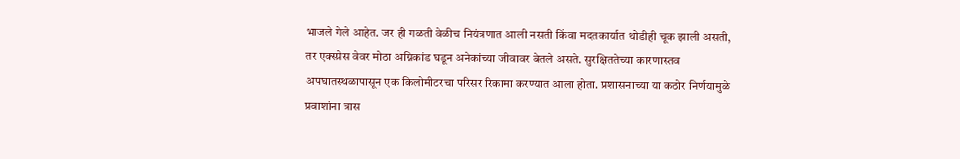भाजले गेले आहेत. जर ही गळती वेळीच नियंत्रणात आली नसती किंवा मदतकार्यात थोडीही चूक झाली असती, तर एक्स्प्रेस वेवर मोठा अग्निकांड घडून अनेकांच्या जीवावर बेतले असते. सुरक्षिततेच्या कारणास्तव अपघातस्थळापासून एक किलोमीटरचा परिसर रिकामा करण्यात आला होता. प्रशासनाच्या या कठोर निर्णयामुळे प्रवाशांना त्रास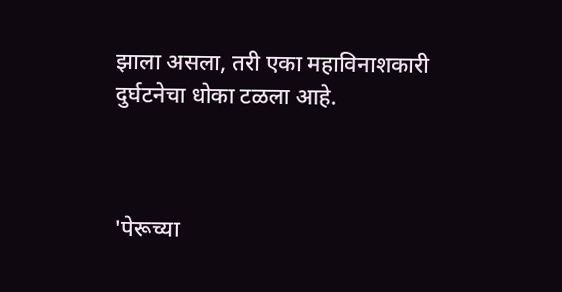झाला असला, तरी एका महाविनाशकारी दुर्घटनेचा धोका टळला आहे.



'पेरूच्या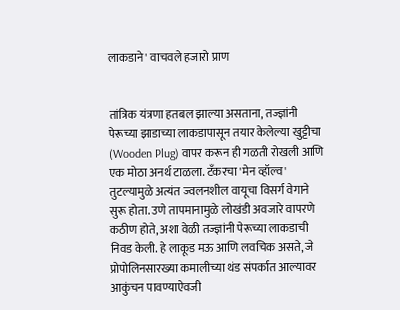लाकडाने' वाचवले हजारो प्राण


तांत्रिक यंत्रणा हतबल झाल्या असताना, तज्ज्ञांनी पेरूच्या झाडाच्या लाकडापासून तयार केलेल्या खुट्टीचा (Wooden Plug) वापर करून ही गळती रोखली आणि एक मोठा अनर्थ टाळला. टँकरचा 'मेन व्हॉल्व' तुटल्यामुळे अत्यंत ज्वलनशील वायूचा विसर्ग वेगाने सुरू होता. उणे तापमानामुळे लोखंडी अवजारे वापरणे कठीण होते, अशा वेळी तज्ज्ञांनी पेरूच्या लाकडाची निवड केली. हे लाकूड मऊ आणि लवचिक असते, जे प्रोपोलिनसारख्या कमालीच्या थंड संपर्कात आल्यावर आकुंचन पावण्याऐवजी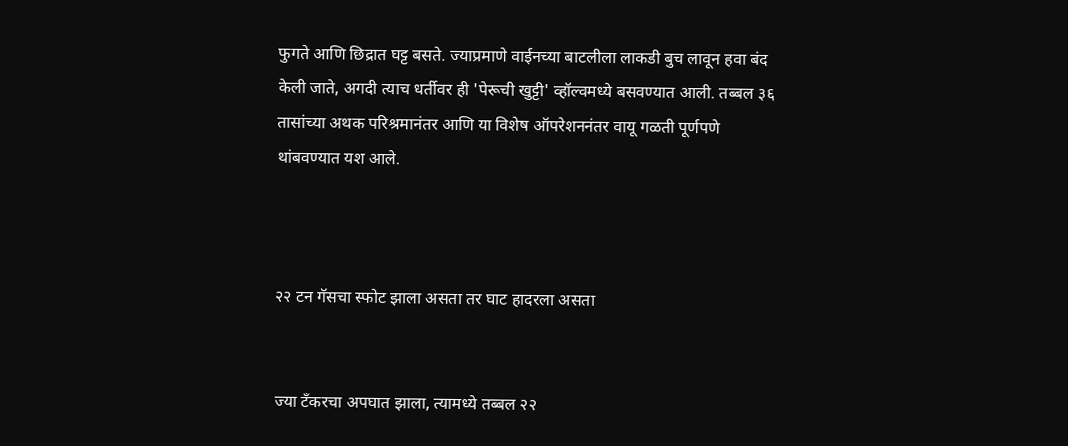फुगते आणि छिद्रात घट्ट बसते. ज्याप्रमाणे वाईनच्या बाटलीला लाकडी बुच लावून हवा बंद केली जाते, अगदी त्याच धर्तीवर ही 'पेरूची खुट्टी' व्हॉल्वमध्ये बसवण्यात आली. तब्बल ३६ तासांच्या अथक परिश्रमानंतर आणि या विशेष ऑपरेशननंतर वायू गळती पूर्णपणे थांबवण्यात यश आले.



२२ टन गॅसचा स्फोट झाला असता तर घाट हादरला असता


ज्या टँकरचा अपघात झाला, त्यामध्ये तब्बल २२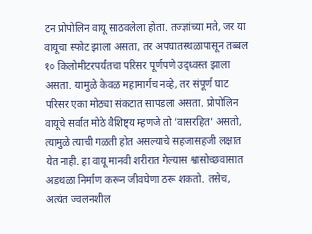टन प्रोपोलिन वायू साठवलेला होता. तज्ज्ञांच्या मते, जर या वायूचा स्फोट झाला असता, तर अपघातस्थळापासून तब्बल १० किलोमीटरपर्यंतचा परिसर पूर्णपणे उद्ध्वस्त झाला असता. यामुळे केवळ महामार्गच नव्हे, तर संपूर्ण घाट परिसर एका मोठ्या संकटात सापडला असता. प्रोपोलिन वायूचे सर्वात मोठे वैशिष्ट्य म्हणजे तो 'वासरहित' असतो, त्यामुळे त्याची गळती होत असल्याचे सहजासहजी लक्षात येत नाही. हा वायू मानवी शरीरात गेल्यास श्वासोच्छवासात अडथळा निर्माण करून जीवघेणा ठरू शकतो. तसेच, अत्यंत ज्वलनशील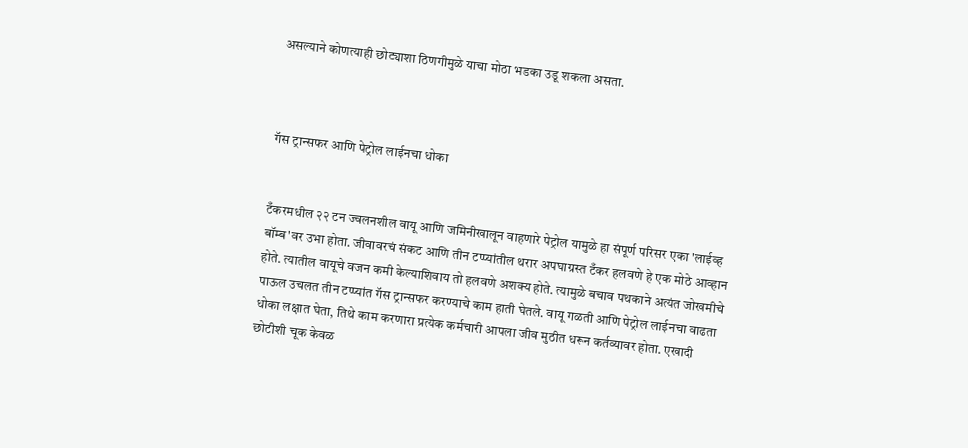असल्याने कोणत्याही छोट्याशा ठिणगीमुळे याचा मोठा भडका उडू शकला असता.



गॅस ट्रान्सफर आणि पेट्रोल लाईनचा धोका


टँकरमधील २२ टन ज्वलनशील वायू आणि जमिनीखालून वाहणारे पेट्रोल यामुळे हा संपूर्ण परिसर एका 'लाईव्ह बॉम्ब'वर उभा होता. जीवावरचं संकट आणि तीन टप्प्यांतील थरार अपघाग्रस्त टँकर हलवणे हे एक मोठे आव्हान होते. त्यातील वायूचे वजन कमी केल्याशिवाय तो हलवणे अशक्य होते. त्यामुळे बचाव पथकाने अत्यंत जोखमीचे पाऊल उचलत तीन टप्प्यांत गॅस ट्रान्सफर करण्याचे काम हाती घेतले. वायू गळती आणि पेट्रोल लाईनचा वाढता धोका लक्षात घेता, तिथे काम करणारा प्रत्येक कर्मचारी आपला जीव मुठीत धरून कर्तव्यावर होता. एखादी छोटीशी चूक केवळ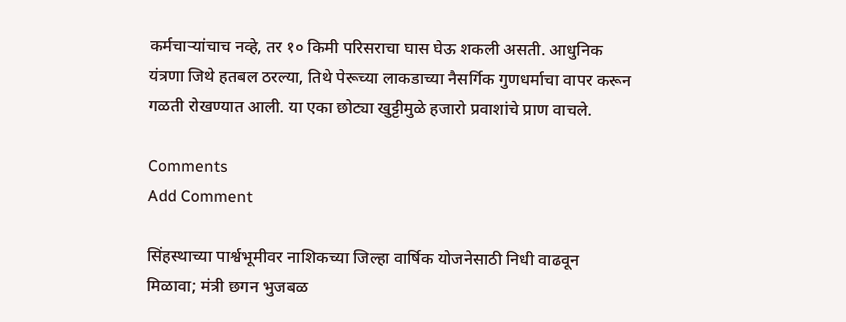कर्मचाऱ्यांचाच नव्हे, तर १० किमी परिसराचा घास घेऊ शकली असती. आधुनिक यंत्रणा जिथे हतबल ठरल्या, तिथे पेरूच्या लाकडाच्या नैसर्गिक गुणधर्माचा वापर करून गळती रोखण्यात आली. या एका छोट्या खुट्टीमुळे हजारो प्रवाशांचे प्राण वाचले.

Comments
Add Comment

सिंहस्थाच्या पार्श्वभूमीवर नाशिकच्या जिल्हा वार्षिक योजनेसाठी निधी वाढवून मिळावा; मंत्री छगन भुजबळ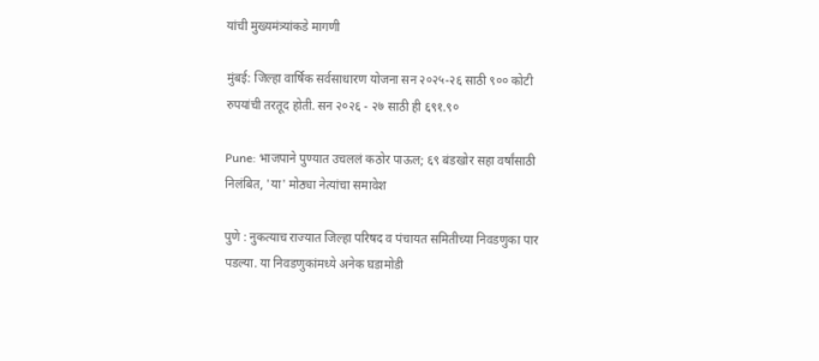यांची मुख्यमंत्र्यांकडे मागणी

मुंबई: जिल्हा वार्षिक सर्वसाधारण योजना सन २०२५-२६ साठी ९०० कोटी रुपयांची तरतूद होती. सन २०२६ - २७ साठी ही ६९१.९०

Pune: भाजपाने पुण्यात उचललं कठोर पाऊल; ६९ बंडखोर सहा वर्षांसाठी निलंबित, 'या' मोठ्या नेत्यांचा समावेश

पुणे : नुकत्याच राज्यात जिल्हा परिषद व पंचायत समितीच्या निवडणुका पार पडल्या. या निवडणुकांमध्ये अनेक घडामोडी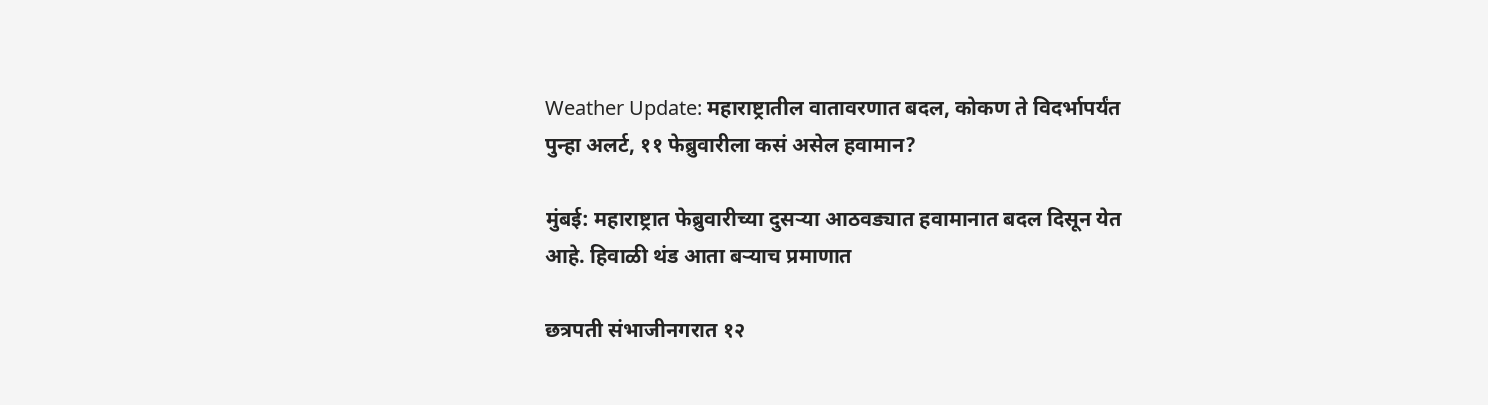Weather Update: महाराष्ट्रातील वातावरणात बदल, कोकण ते विदर्भापर्यंत पुन्हा अलर्ट, ११ फेब्रुवारीला कसं असेल हवामान?

मुंबई: महाराष्ट्रात फेब्रुवारीच्या दुसऱ्या आठवड्यात हवामानात बदल दिसून येत आहे. हिवाळी थंड आता बऱ्याच प्रमाणात

छत्रपती संभाजीनगरात १२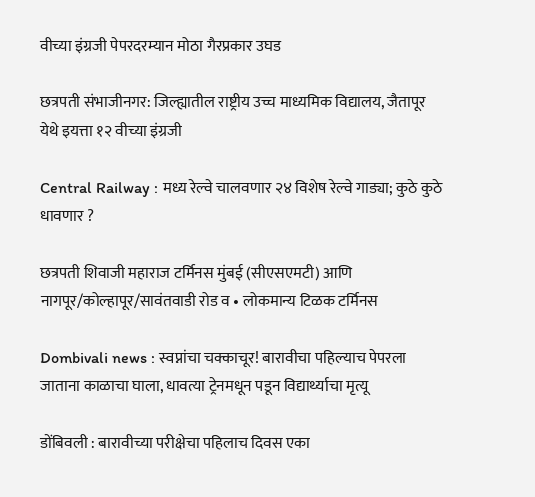वीच्या इंग्रजी पेपरदरम्यान मोठा गैरप्रकार उघड

छत्रपती संभाजीनगर: जिल्ह्यातील राष्ट्रीय उच्च माध्यमिक विद्यालय, जैतापूर येथे इयत्ता १२ वीच्या इंग्रजी

Central Railway : मध्य रेल्वे चालवणार २४ विशेष रेल्वे गाड्या; कुठे कुठे धावणार ?

छत्रपती शिवाजी महाराज टर्मिनस मुंबई (सीएसएमटी) आणि नागपूर/कोल्हापूर/सावंतवाडी रोड व • लोकमान्य टिळक टर्मिनस

Dombivali news : स्वप्नांचा चक्काचूर! बारावीचा पहिल्याच पेपरला जाताना काळाचा घाला, धावत्या ट्रेनमधून पडून विद्यार्थ्याचा मृत्यू

डोंबिवली : बारावीच्या परीक्षेचा पहिलाच दिवस एका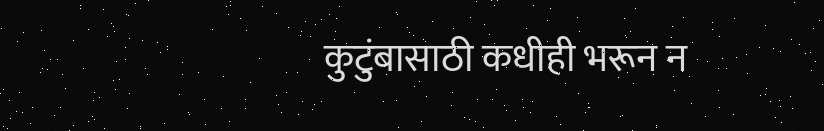कुटुंबासाठी कधीही भरून न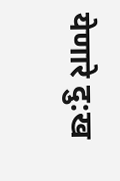येणारे दु:ख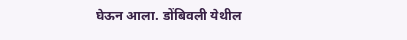घेऊन आला. डोंबिवली येथील